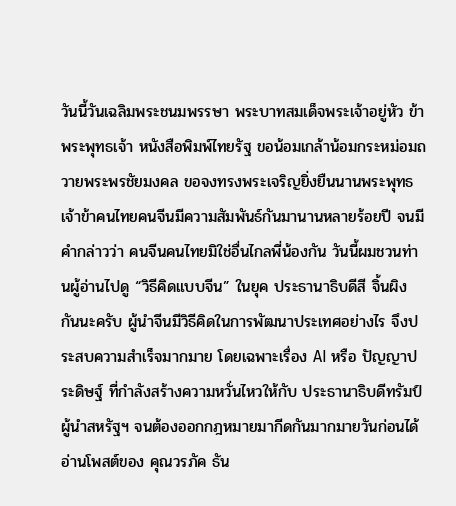วันนี้วันเฉลิมพระชนมพรรษา พระบาทสมเด็จพระเจ้าอยู่หัว ข้าพระพุทธเจ้า หนังสือพิมพ์ไทยรัฐ ขอน้อมเกล้าน้อมกระหม่อมถวายพระพรชัยมงคล ขอจงทรงพระเจริญยิ่งยืนนานพระพุทธเจ้าข้าคนไทยคนจีนมีความสัมพันธ์กันมานานหลายร้อยปี จนมีคำกล่าวว่า คนจีนคนไทยมิใช่อื่นไกลพี่น้องกัน วันนี้ผมชวนท่านผู้อ่านไปดู “วิธีคิดแบบจีน” ในยุค ประธานาธิบดีสี จิ้นผิง กันนะครับ ผู้นำจีนมีวิธีคิดในการพัฒนาประเทศอย่างไร จึงประสบความสำเร็จมากมาย โดยเฉพาะเรื่อง AI หรือ ปัญญาประดิษฐ์ ที่กำลังสร้างความหวั่นไหวให้กับ ประธานาธิบดีทรัมป์ ผู้นำสหรัฐฯ จนต้องออกกฎหมายมากีดกันมากมายวันก่อนได้อ่านโพสต์ของ คุณวรภัค ธัน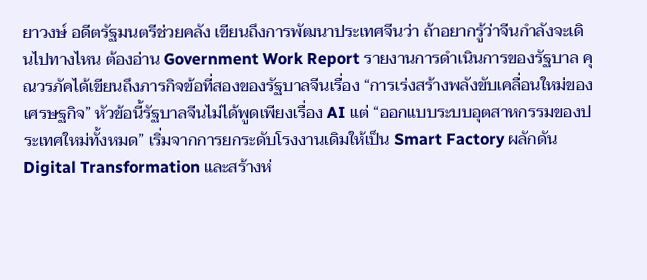ยาวงษ์ อดีตรัฐมนตรีช่วยคลัง เขียนถึงการพัฒนาประเทศจีนว่า ถ้าอยากรู้ว่าจีนกำลังจะเดินไปทางไหน ต้องอ่าน Government Work Report รายงานการดำเนินการของรัฐบาล คุณวรภัคได้เขียนถึงภารกิจข้อที่สองของรัฐบาลจีนเรื่อง “การเร่งสร้างพลังขับเคลื่อนใหม่ของเศรษฐกิจ” หัวข้อนี้รัฐบาลจีนไม่ได้พูดเพียงเรื่อง AI แต่ “ออกแบบระบบอุตสาหกรรมของประเทศใหม่ทั้งหมด” เริ่มจากการยกระดับโรงงานเดิมให้เป็น Smart Factory ผลักดัน Digital Transformation และสร้างห่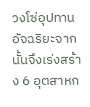วงโซ่อุปทานอัจฉริยะจากนั้นจึงเร่งสร้าง 6 อุตสาหก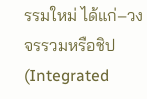รรมใหม่ ได้แก่–วงจรรวมหรือชิป (Integrated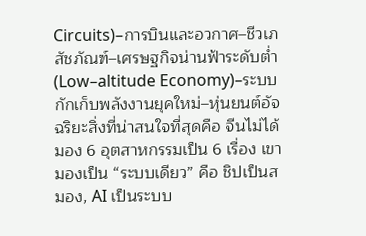Circuits)–การบินและอวกาศ–ชีวเภสัชภัณฑ์–เศรษฐกิจน่านฟ้าระดับต่ำ (Low–altitude Economy)–ระบบกักเก็บพลังงานยุคใหม่–หุ่นยนต์อัจฉริยะสิ่งที่น่าสนใจที่สุดคือ จีนไม่ได้มอง 6 อุตสาหกรรมเป็น 6 เรื่อง เขามองเป็น “ระบบเดียว” คือ ชิปเป็นสมอง, AI เป็นระบบ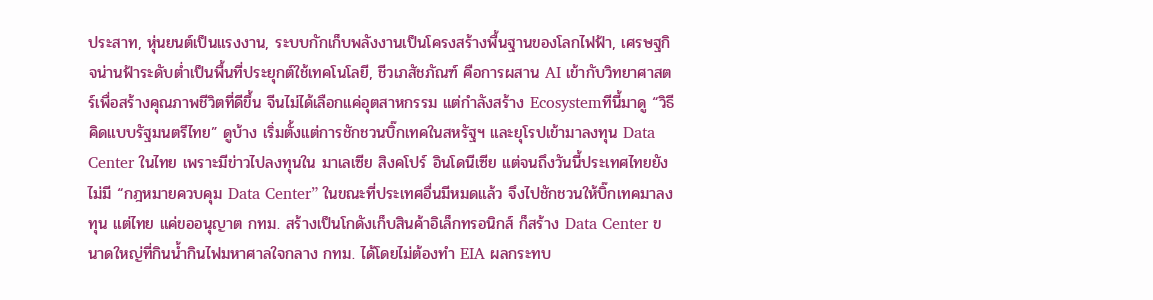ประสาท, หุ่นยนต์เป็นแรงงาน, ระบบกักเก็บพลังงานเป็นโครงสร้างพื้นฐานของโลกไฟฟ้า, เศรษฐกิจน่านฟ้าระดับต่ำเป็นพื้นที่ประยุกต์ใช้เทคโนโลยี, ชีวเภสัชภัณฑ์ คือการผสาน AI เข้ากับวิทยาศาสตร์เพื่อสร้างคุณภาพชีวิตที่ดีขึ้น จีนไม่ได้เลือกแค่อุตสาหกรรม แต่กำลังสร้าง Ecosystemทีนี้มาดู “วิธีคิดแบบรัฐมนตรีไทย” ดูบ้าง เริ่มตั้งแต่การชักชวนบิ๊กเทคในสหรัฐฯ และยุโรปเข้ามาลงทุน Data Center ในไทย เพราะมีข่าวไปลงทุนใน มาเลเซีย สิงคโปร์ อินโดนีเซีย แต่จนถึงวันนี้ประเทศไทยยังไม่มี “กฎหมายควบคุม Data Center” ในขณะที่ประเทศอื่นมีหมดแล้ว จึงไปชักชวนให้บิ๊กเทคมาลงทุน แต่ไทย แค่ขออนุญาต กทม. สร้างเป็นโกดังเก็บสินค้าอิเล็กทรอนิกส์ ก็สร้าง Data Center ขนาดใหญ่ที่กินน้ำกินไฟมหาศาลใจกลาง กทม. ได้โดยไม่ต้องทำ EIA ผลกระทบ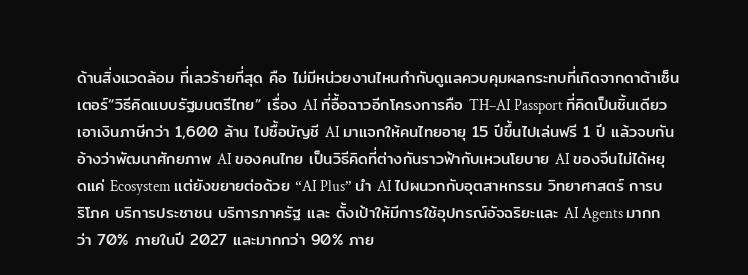ด้านสิ่งแวดล้อม ที่เลวร้ายที่สุด คือ ไม่มีหน่วยงานไหนกำกับดูแลควบคุมผลกระทบที่เกิดจากดาต้าเซ็นเตอร์“วิธีคิดแบบรัฐมนตรีไทย” เรื่อง AI ที่อื้อฉาวอีกโครงการคือ TH–AI Passport ที่คิดเป็นชิ้นเดียว เอาเงินภาษีกว่า 1,600 ล้าน ไปซื้อบัญชี AI มาแจกให้คนไทยอายุ 15 ปีขึ้นไปเล่นฟรี 1 ปี แล้วจบกัน อ้างว่าพัฒนาศักยภาพ AI ของคนไทย เป็นวิธีคิดที่ต่างกันราวฟ้ากับเหวนโยบาย AI ของจีนไม่ได้หยุดแค่ Ecosystem แต่ยังขยายต่อด้วย “AI Plus” นำ AI ไปผนวกกับอุตสาหกรรม วิทยาศาสตร์ การบริโภค บริการประชาชน บริการภาครัฐ และ ตั้งเป้าให้มีการใช้อุปกรณ์อัจฉริยะและ AI Agents มากกว่า 70% ภายในปี 2027 และมากกว่า 90% ภาย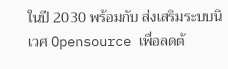ในปี 2030 พร้อมกับ ส่งเสริมระบบนิเวศ Opensource เพื่อลดต้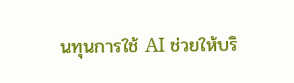นทุนการใช้ AI ช่วยให้บริ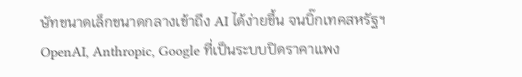ษัทขนาดเล็กขนาดกลางเข้าถึง AI ได้ง่ายขึ้น จนบิ๊กเทคสหรัฐฯ OpenAI, Anthropic, Google ที่เป็นระบบปิดราคาแพง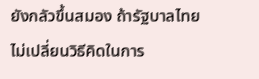ยังกลัวขึ้นสมอง ถ้ารัฐบาลไทยไม่เปลี่ยนวิธีคิดในการ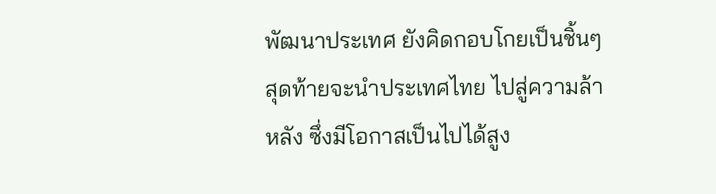พัฒนาประเทศ ยังคิดกอบโกยเป็นชิ้นๆ สุดท้ายจะนำประเทศไทย ไปสู่ความล้าหลัง ซึ่งมีโอกาสเป็นไปได้สูง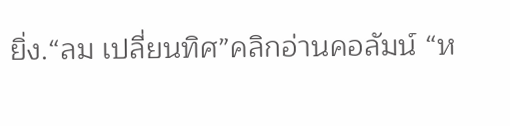ยิ่ง.“ลม เปลี่ยนทิศ”คลิกอ่านคอลัมน์ “ห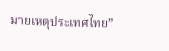มายเหตุประเทศไทย”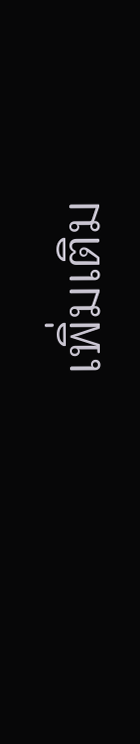เพิ่มเติม